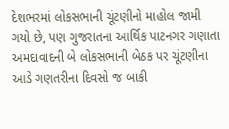દેશભરમાં લોકસભાની ચૂંટણીનો માહોલ જામી ગયો છે, પણ ગુજરાતના આર્થિક પાટનગર ગણાતા અમદાવાદની બે લોકસભાની બેઠક પર ચૂંટણીના આડે ગણતરીના દિવસો જ બાકી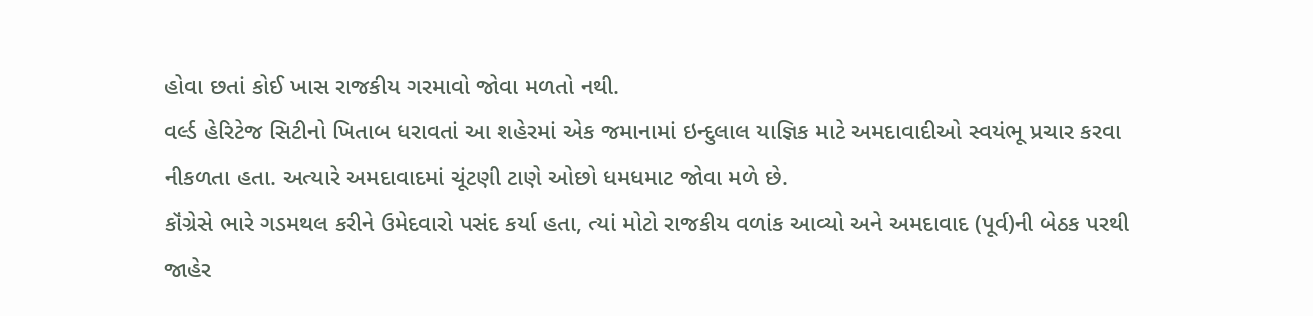હોવા છતાં કોઈ ખાસ રાજકીય ગરમાવો જોવા મળતો નથી.
વર્લ્ડ હેરિટેજ સિટીનો ખિતાબ ધરાવતાં આ શહેરમાં એક જમાનામાં ઇન્દુલાલ યાજ્ઞિક માટે અમદાવાદીઓ સ્વયંભૂ પ્રચાર કરવા નીકળતા હતા. અત્યારે અમદાવાદમાં ચૂંટણી ટાણે ઓછો ધમધમાટ જોવા મળે છે.
કૉંગ્રેસે ભારે ગડમથલ કરીને ઉમેદવારો પસંદ કર્યા હતા, ત્યાં મોટો રાજકીય વળાંક આવ્યો અને અમદાવાદ (પૂર્વ)ની બેઠક પરથી જાહેર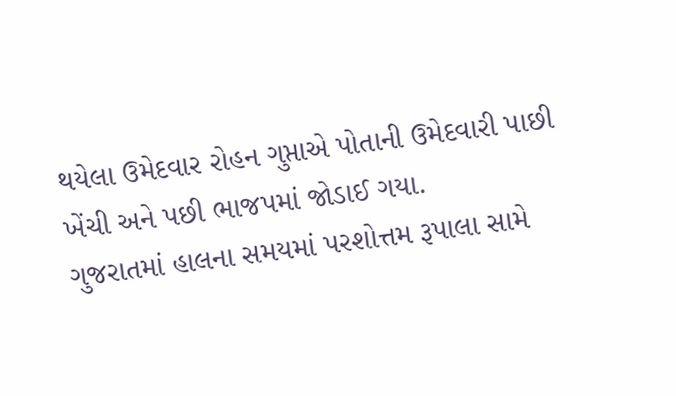થયેલા ઉમેદવાર રોહન ગુપ્તાએ પોતાની ઉમેદવારી પાછી ખેંચી અને પછી ભાજપમાં જોડાઈ ગયા.
ગુજરાતમાં હાલના સમયમાં પરશોત્તમ રૂપાલા સામે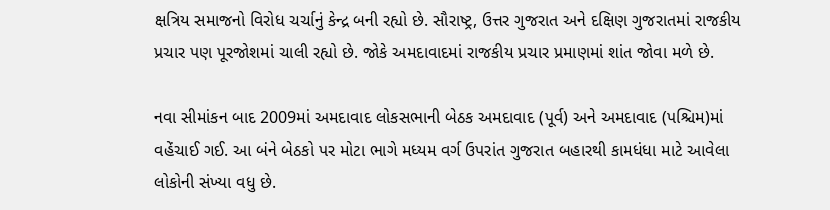ક્ષત્રિય સમાજનો વિરોધ ચર્ચાનું કેન્દ્ર બની રહ્યો છે. સૌરાષ્ટ્ર, ઉત્તર ગુજરાત અને દક્ષિણ ગુજરાતમાં રાજકીય પ્રચાર પણ પૂરજોશમાં ચાલી રહ્યો છે. જોકે અમદાવાદમાં રાજકીય પ્રચાર પ્રમાણમાં શાંત જોવા મળે છે.

નવા સીમાંકન બાદ 2009માં અમદાવાદ લોકસભાની બેઠક અમદાવાદ (પૂર્વ) અને અમદાવાદ (પશ્ચિમ)માં વહેંચાઈ ગઈ. આ બંને બેઠકો પર મોટા ભાગે મધ્યમ વર્ગ ઉપરાંત ગુજરાત બહારથી કામધંધા માટે આવેલા લોકોની સંખ્યા વધુ છે.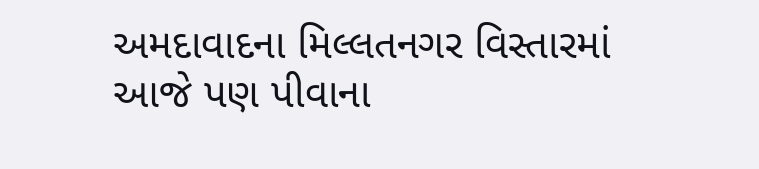અમદાવાદના મિલ્લતનગર વિસ્તારમાં આજે પણ પીવાના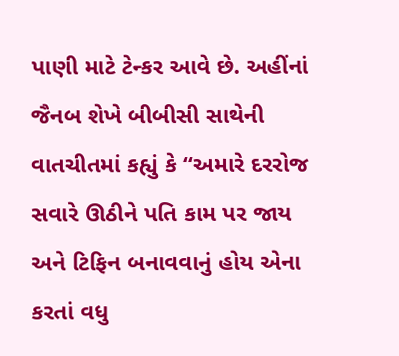પાણી માટે ટેન્કર આવે છે. અહીંનાં જૈનબ શેખે બીબીસી સાથેની વાતચીતમાં કહ્યું કે “અમારે દરરોજ સવારે ઊઠીને પતિ કામ પર જાય અને ટિફિન બનાવવાનું હોય એના કરતાં વધુ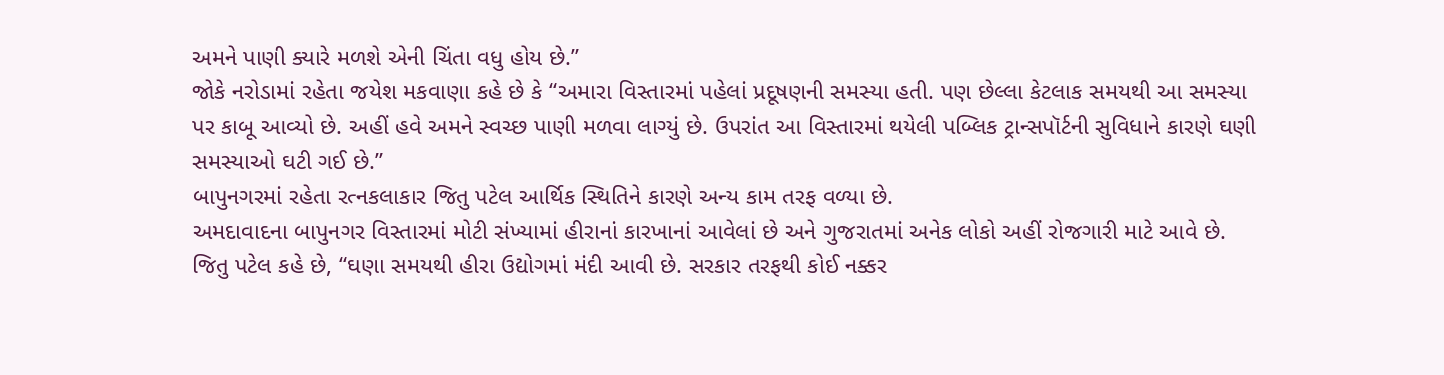અમને પાણી ક્યારે મળશે એની ચિંતા વધુ હોય છે.”
જોકે નરોડામાં રહેતા જયેશ મકવાણા કહે છે કે “અમારા વિસ્તારમાં પહેલાં પ્રદૂષણની સમસ્યા હતી. પણ છેલ્લા કેટલાક સમયથી આ સમસ્યા પર કાબૂ આવ્યો છે. અહીં હવે અમને સ્વચ્છ પાણી મળવા લાગ્યું છે. ઉપરાંત આ વિસ્તારમાં થયેલી પબ્લિક ટ્રાન્સપૉર્ટની સુવિધાને કારણે ઘણી સમસ્યાઓ ઘટી ગઈ છે.”
બાપુનગરમાં રહેતા રત્નકલાકાર જિતુ પટેલ આર્થિક સ્થિતિને કારણે અન્ય કામ તરફ વળ્યા છે.
અમદાવાદના બાપુનગર વિસ્તારમાં મોટી સંખ્યામાં હીરાનાં કારખાનાં આવેલાં છે અને ગુજરાતમાં અનેક લોકો અહીં રોજગારી માટે આવે છે.
જિતુ પટેલ કહે છે, “ઘણા સમયથી હીરા ઉદ્યોગમાં મંદી આવી છે. સરકાર તરફથી કોઈ નક્કર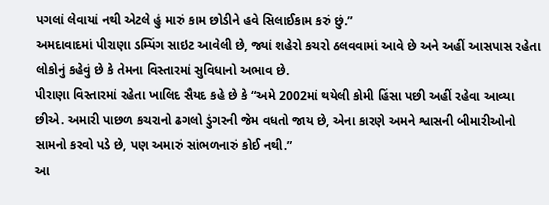પગલાં લેવાયાં નથી એટલે હું મારું કામ છોડીને હવે સિલાઈકામ કરું છું.”
અમદાવાદમાં પીરાણા ડમ્પિંગ સાઇટ આવેલી છે, જ્યાં શહેરો કચરો ઠલવવામાં આવે છે અને અહીં આસપાસ રહેતા લોકોનું કહેવું છે કે તેમના વિસ્તારમાં સુવિધાનો અભાવ છે.
પીરાણા વિસ્તારમાં રહેતા ખાલિદ સૈયદ કહે છે કે “અમે 2002માં થયેલી કોમી હિંસા પછી અહીં રહેવા આવ્યા છીએ. અમારી પાછળ કચરાનો ઢગલો ડુંગરની જેમ વધતો જાય છે, એના કારણે અમને શ્વાસની બીમારીઓનો સામનો કરવો પડે છે, પણ અમારું સાંભળનારું કોઈ નથી.”
આ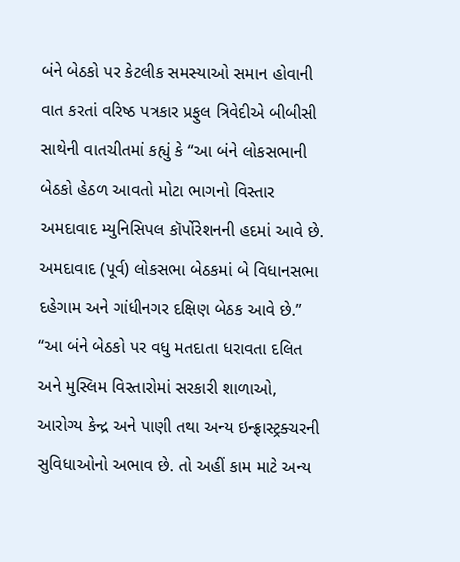બંને બેઠકો પર કેટલીક સમસ્યાઓ સમાન હોવાની વાત કરતાં વરિષ્ઠ પત્રકાર પ્રફુલ ત્રિવેદીએ બીબીસી સાથેની વાતચીતમાં કહ્યું કે “આ બંને લોકસભાની બેઠકો હેઠળ આવતો મોટા ભાગનો વિસ્તાર અમદાવાદ મ્યુનિસિપલ કૉર્પોરેશનની હદમાં આવે છે. અમદાવાદ (પૂર્વ) લોકસભા બેઠકમાં બે વિધાનસભા દહેગામ અને ગાંધીનગર દક્ષિણ બેઠક આવે છે.”
“આ બંને બેઠકો પર વધુ મતદાતા ધરાવતા દલિત અને મુસ્લિમ વિસ્તારોમાં સરકારી શાળાઓ, આરોગ્ય કેન્દ્ર અને પાણી તથા અન્ય ઇન્ફ્રાસ્ટ્રક્ચરની સુવિધાઓનો અભાવ છે. તો અહીં કામ માટે અન્ય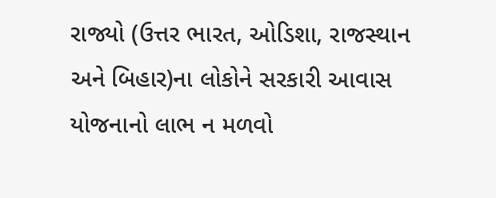રાજ્યો (ઉત્તર ભારત, ઓડિશા, રાજસ્થાન અને બિહાર)ના લોકોને સરકારી આવાસ યોજનાનો લાભ ન મળવો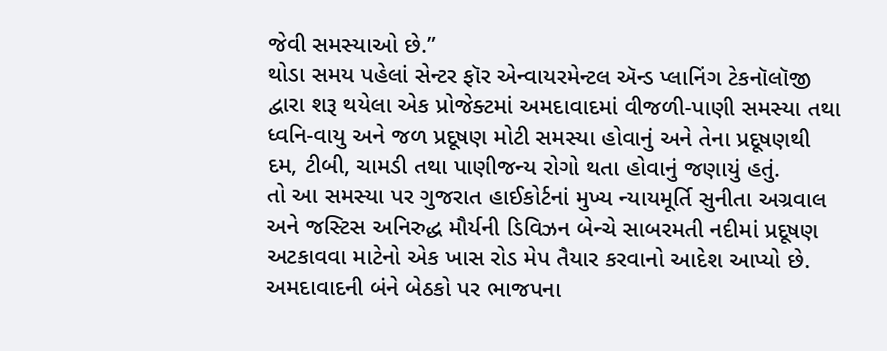જેવી સમસ્યાઓ છે.”
થોડા સમય પહેલાં સેન્ટર ફૉર એન્વાયરમેન્ટલ ઍન્ડ પ્લાનિંગ ટેકનૉલૉજી દ્વારા શરૂ થયેલા એક પ્રોજેક્ટમાં અમદાવાદમાં વીજળી-પાણી સમસ્યા તથા ધ્વનિ-વાયુ અને જળ પ્રદૂષણ મોટી સમસ્યા હોવાનું અને તેના પ્રદૂષણથી દમ, ટીબી, ચામડી તથા પાણીજન્ય રોગો થતા હોવાનું જણાયું હતું.
તો આ સમસ્યા પર ગુજરાત હાઈકોર્ટનાં મુખ્ય ન્યાયમૂર્તિ સુનીતા અગ્રવાલ અને જસ્ટિસ અનિરુદ્ધ મૌર્યની ડિવિઝન બેન્ચે સાબરમતી નદીમાં પ્રદૂષણ અટકાવવા માટેનો એક ખાસ રોડ મેપ તૈયાર કરવાનો આદેશ આપ્યો છે.
અમદાવાદની બંને બેઠકો પર ભાજપના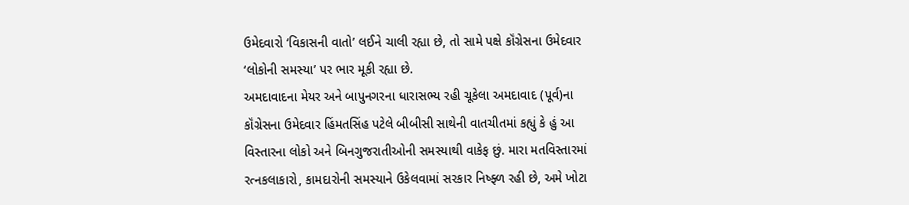ઉમેદવારો ‘વિકાસની વાતો’ લઈને ચાલી રહ્યા છે, તો સામે પક્ષે કૉંગ્રેસના ઉમેદવાર ‘લોકોની સમસ્યા’ પર ભાર મૂકી રહ્યા છે.
અમદાવાદના મેયર અને બાપુનગરના ધારાસભ્ય રહી ચૂકેલા અમદાવાદ (પૂર્વ)ના કૉંગ્રેસના ઉમેદવાર હિંમતસિંહ પટેલે બીબીસી સાથેની વાતચીતમાં કહ્યું કે હું આ વિસ્તારના લોકો અને બિનગુજરાતીઓની સમસ્યાથી વાકેફ છું. મારા મતવિસ્તારમાં રત્નકલાકારો, કામદારોની સમસ્યાને ઉકેલવામાં સરકાર નિષ્ફ્ળ રહી છે, અમે ખોટા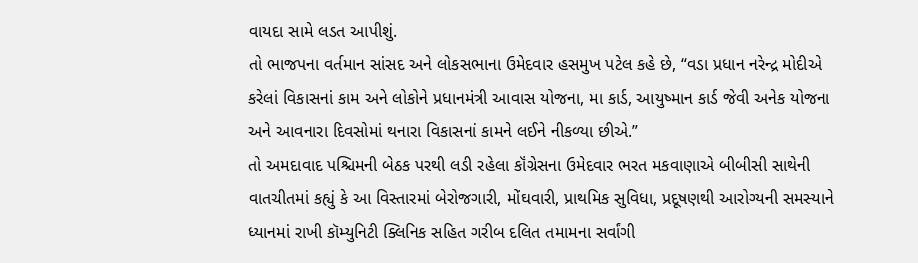વાયદા સામે લડત આપીશું.
તો ભાજપના વર્તમાન સાંસદ અને લોકસભાના ઉમેદવાર હસમુખ પટેલ કહે છે, “વડા પ્રધાન નરેન્દ્ર મોદીએ કરેલાં વિકાસનાં કામ અને લોકોને પ્રધાનમંત્રી આવાસ યોજના, મા કાર્ડ, આયુષ્માન કાર્ડ જેવી અનેક યોજના અને આવનારા દિવસોમાં થનારા વિકાસનાં કામને લઈને નીકળ્યા છીએ.”
તો અમદાવાદ પશ્ચિમની બેઠક પરથી લડી રહેલા કૉંગ્રેસના ઉમેદવાર ભરત મકવાણાએ બીબીસી સાથેની વાતચીતમાં કહ્યું કે આ વિસ્તારમાં બેરોજગારી, મોંઘવારી, પ્રાથમિક સુવિધા, પ્રદૂષણથી આરોગ્યની સમસ્યાને ધ્યાનમાં રાખી કૉમ્યુનિટી ક્લિનિક સહિત ગરીબ દલિત તમામના સર્વાંગી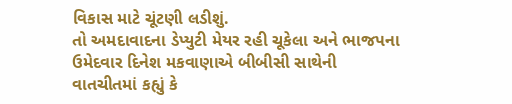વિકાસ માટે ચૂંટણી લડીશું.
તો અમદાવાદના ડેપ્યુટી મેયર રહી ચૂકેલા અને ભાજપના ઉમેદવાર દિનેશ મકવાણાએ બીબીસી સાથેની વાતચીતમાં કહ્યું કે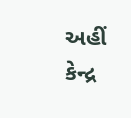અહીં કેન્દ્ર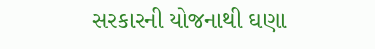સરકારની યોજનાથી ઘણા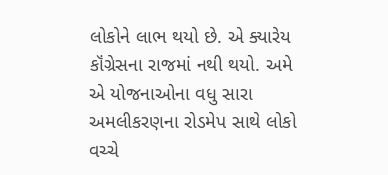લોકોને લાભ થયો છે. એ ક્યારેય કૉંગ્રેસના રાજમાં નથી થયો. અમે એ યોજનાઓના વધુ સારા અમલીકરણના રોડમેપ સાથે લોકો વચ્ચે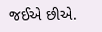જઈએ છીએ.